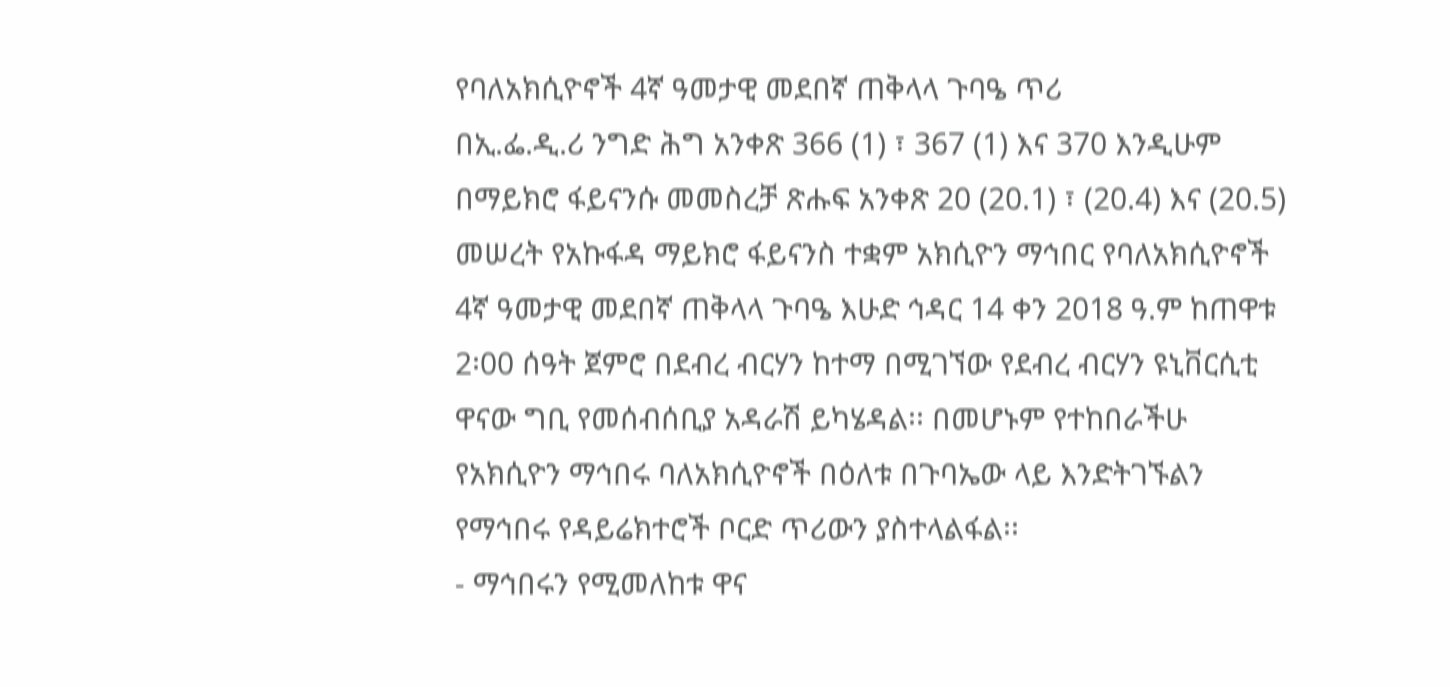የባለአክሲዮኖች 4ኛ ዓመታዊ መደበኛ ጠቅላላ ጉባዔ ጥሪ
በኢ.ፌ.ዲ.ሪ ንግድ ሕግ አንቀጽ 366 (1) ፣ 367 (1) እና 370 እንዲሁም በማይክሮ ፋይናንሱ መመስረቻ ጽሑፍ አንቀጽ 20 (20.1) ፣ (20.4) እና (20.5) መሠረት የአኩፋዳ ማይክሮ ፋይናንስ ተቋም አክሲዮን ማኅበር የባለአክሲዮኖች 4ኛ ዓመታዊ መደበኛ ጠቅላላ ጉባዔ እሁድ ኅዳር 14 ቀን 2018 ዓ.ም ከጠዋቱ 2፡00 ሰዓት ጀምሮ በደብረ ብርሃን ከተማ በሚገኘው የደብረ ብርሃን ዩኒቨርሲቲ ዋናው ግቢ የመሰብሰቢያ አዳራሽ ይካሄዳል፡፡ በመሆኑም የተከበራችሁ የአክሲዮን ማኅበሩ ባለአክሲዮኖች በዕለቱ በጉባኤው ላይ እንድትገኙልን የማኅበሩ የዳይሬክተሮች ቦርድ ጥሪውን ያስተላልፋል፡፡
- ማኅበሩን የሚመለከቱ ዋና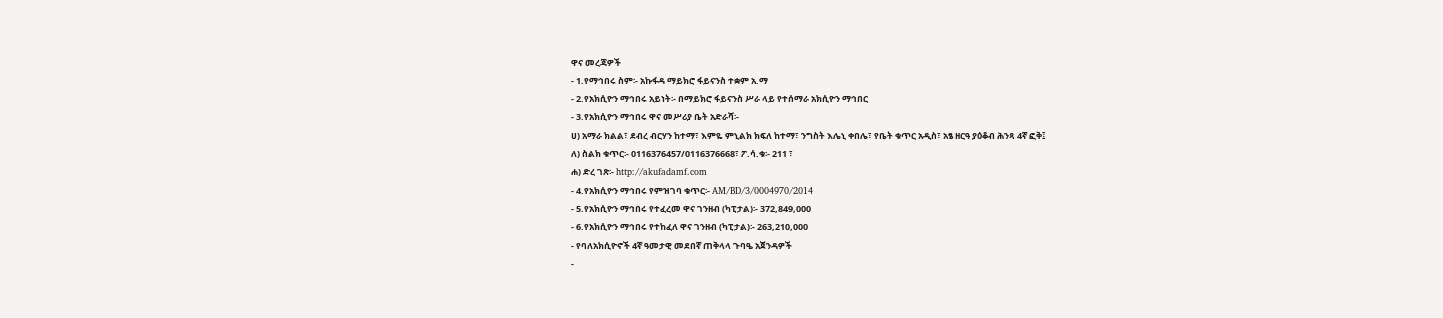ዋና መረጃዎች
- 1.የማኅበሩ ስም፡- አኩፋዳ ማይክሮ ፋይናንስ ተቋም አ.ማ
- 2.የአክሲዮን ማኅበሩ አይነት፡- በማይክሮ ፋይናንስ ሥራ ላይ የተሰማራ አክሲዮን ማኅበር
- 3.የአክሲዮን ማኅበሩ ዋና መሥሪያ ቤት አድራሻ፡-
ሀ) አማራ ክልል፣ ደብረ ብርሃን ከተማ፣ እምዬ ምኒልክ ክፍለ ከተማ፣ ንግስት እሌኒ ቀበሌ፣ የቤት ቁጥር አዲስ፣ አፄ ዘርዓ ያዕቆብ ሕንጻ 4ኛ ፎቅ፤
ለ) ስልክ ቁጥር፡- 0116376457/0116376668፣ ፖ.ሳ.ቁ፡- 211 ፣
ሐ) ድረ ገጽ፡- http://akufadamf.com
- 4.የአክሲዮን ማኅበሩ የምዝገባ ቁጥር፡- AM/BD/3/0004970/2014
- 5.የአክሲዮን ማኅበሩ የተፈረመ ዋና ገንዘብ (ካፒታል)፡- 372,849,000
- 6.የአክሲዮን ማኅበሩ የተከፈለ ዋና ገንዘብ (ካፒታል)፡- 263,210,000
- የባለአክሲዮኖች 4ኛ ዓመታዊ መደበኛ ጠቅላላ ጉባዔ አጀንዳዎች
-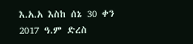እ.አ.አ እስከ ሰኔ 30 ቀን 2017 ዓ.ም ድረስ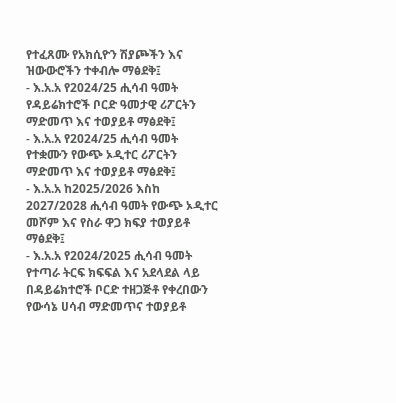የተፈጸሙ የአክሲዮን ሽያጮችን እና ዝውውሮችን ተቀብሎ ማፅደቅ፤
- እ.አ.አ የ2024/25 ሒሳብ ዓመት የዳይሬክተሮች ቦርድ ዓመታዊ ሪፖርትን ማድመጥ እና ተወያይቶ ማፅደቅ፤
- እ.አ.አ የ2024/25 ሒሳብ ዓመት የተቋሙን የውጭ ኦዲተር ሪፖርትን ማድመጥ እና ተወያይቶ ማፅደቅ፤
- እ.አ.አ ከ2025/2026 እስከ 2027/2028 ሒሳብ ዓመት የውጭ ኦዲተር መሾም እና የስራ ዋጋ ክፍያ ተወያይቶ ማፅደቅ፤
- እ.አ.አ የ2024/2025 ሒሳብ ዓመት የተጣራ ትርፍ ክፍፍል እና አደላደል ላይ በዳይሬክተሮች ቦርድ ተዘጋጅቶ የቀረበውን የውሳኔ ሀሳብ ማድመጥና ተወያይቶ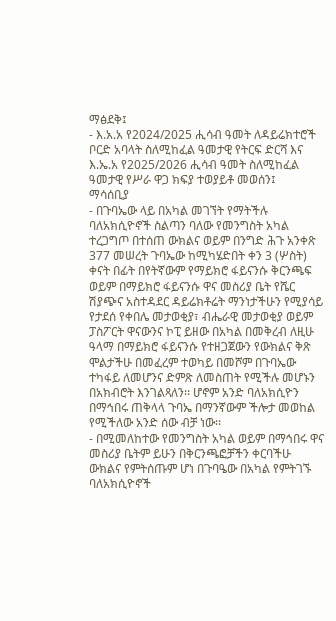ማፅደቅ፤
- እ.አ.አ የ2024/2025 ሒሳብ ዓመት ለዳይሬክተሮች ቦርድ አባላት ስለሚከፈል ዓመታዊ የትርፍ ድርሻ እና እ.ኤ.አ የ2025/2026 ሒሳብ ዓመት ስለሚከፈል ዓመታዊ የሥራ ዋጋ ክፍያ ተወያይቶ መወሰን፤
ማሳሰቢያ
- በጉባኤው ላይ በአካል መገኘት የማትችሉ ባለአክሲዮኖች ስልጣን ባለው የመንግስት አካል ተረጋግጦ በተሰጠ ውክልና ወይም በንግድ ሕጉ አንቀጽ 377 መሠረት ጉባኤው ከሚካሄድበት ቀን 3 (ሦስት) ቀናት በፊት በየትኛውም የማይክሮ ፋይናንሱ ቅርንጫፍ ወይም በማይክሮ ፋይናንሱ ዋና መስሪያ ቤት የሼር ሽያጭና አስተዳደር ዳይሬክቶሬት ማንነታችሁን የሚያሳይ የታደሰ የቀበሌ መታወቂያ፣ ብሔራዊ መታወቂያ ወይም ፓስፖርት ዋናውንና ኮፒ ይዘው በአካል በመቅረብ ለዚሁ ዓላማ በማይክሮ ፋይናንሱ የተዘጋጀውን የውክልና ቅጽ ሞልታችሁ በመፈረም ተወካይ በመሾም በጉባኤው ተካፋይ ለመሆንና ድምጽ ለመስጠት የሚችሉ መሆኑን በአክብሮት እንገልጻለን፡፡ ሆኖም አንድ ባለአክሲዮን በማኅበሩ ጠቅላላ ጉባኤ በማንኛውም ችሎታ መወከል የሚችለው አንድ ሰው ብቻ ነው፡፡
- በሚመለከተው የመንግስት አካል ወይም በማኅበሩ ዋና መስሪያ ቤትም ይሁን በቅርንጫፎቻችን ቀርባችሁ ውክልና የምትሰጡም ሆነ በጉባዔው በአካል የምትገኙ ባለአክሲዮኖች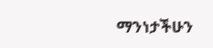ማንነታችሁን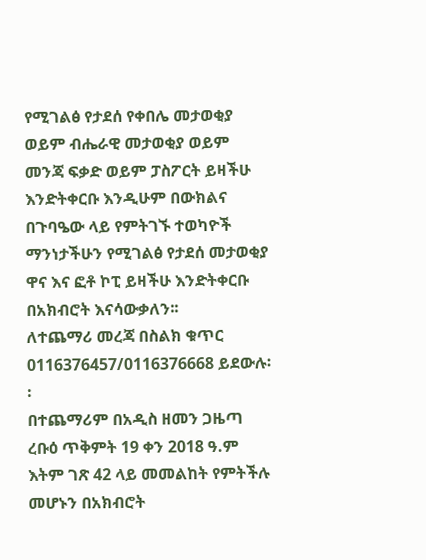የሚገልፅ የታደሰ የቀበሌ መታወቂያ ወይም ብሔራዊ መታወቂያ ወይም መንጃ ፍቃድ ወይም ፓስፖርት ይዛችሁ እንድትቀርቡ እንዲሁም በውክልና በጉባዔው ላይ የምትገኙ ተወካዮች ማንነታችሁን የሚገልፅ የታደሰ መታወቂያ ዋና እና ፎቶ ኮፒ ይዛችሁ እንድትቀርቡ በአክብሮት እናሳውቃለን፡፡
ለተጨማሪ መረጃ በስልክ ቁጥር 0116376457/0116376668 ይደውሉ፡፡
በተጨማሪም በአዲስ ዘመን ጋዜጣ ረቡዕ ጥቅምት 19 ቀን 2018 ዓ.ም እትም ገጽ 42 ላይ መመልከት የምትችሉ መሆኑን በአክብሮት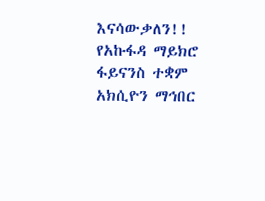እናሳውቃለን!!
የአኩፋዳ ማይክሮ ፋይናንስ ተቋም አክሲዮን ማኅበር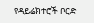የዳይሬክተሮች ቦርድ